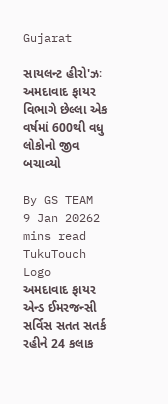Gujarat

સાયલન્ટ હીરો'ઝઃ અમદાવાદ ફાયર વિભાગે છેલ્લા એક વર્ષમાં 600થી વધુ લોકોનો જીવ બચાવ્યો

By GS TEAM
9 Jan 20262 mins read
TukuTouch Logo
અમદાવાદ ફાયર એન્ડ ઈમરજન્સી સર્વિસ સતત સતર્ક રહીને 24 કલાક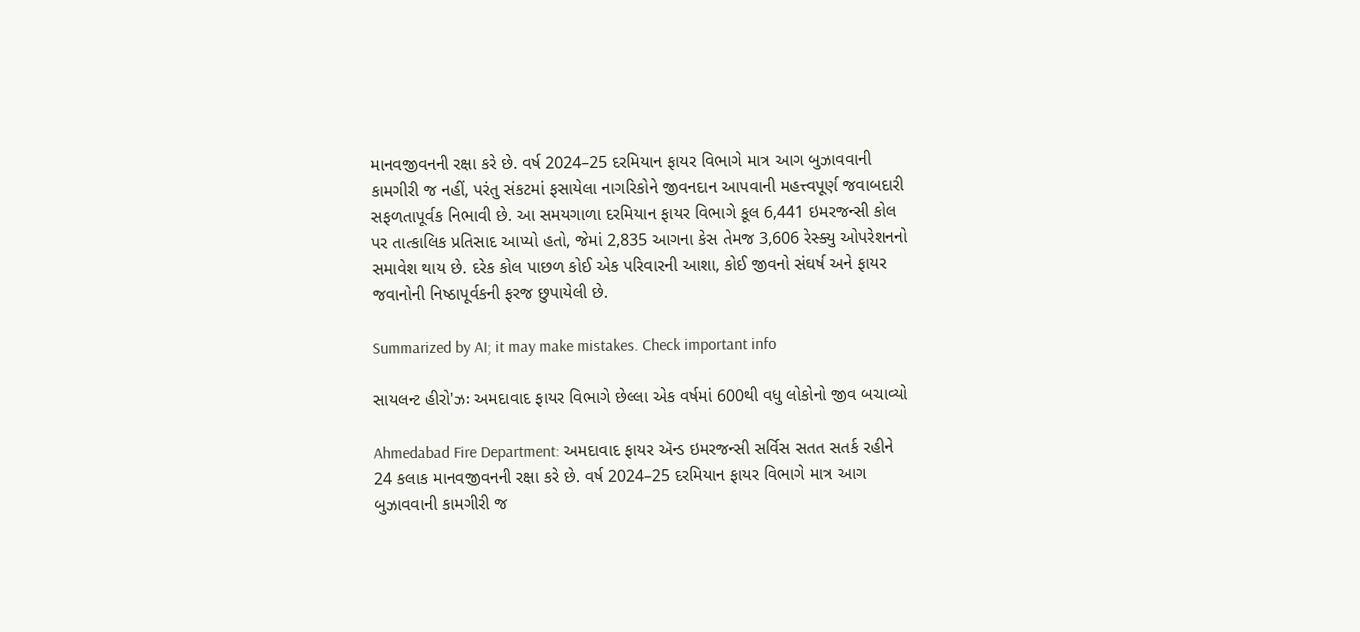માનવજીવનની રક્ષા કરે છે. વર્ષ 2024–25 દરમિયાન ફાયર વિભાગે માત્ર આગ બુઝાવવાની કામગીરી જ નહીં, પરંતુ સંકટમાં ફસાયેલા નાગરિકોને જીવનદાન આપવાની મહત્ત્વપૂર્ણ જવાબદારી સફળતાપૂર્વક નિભાવી છે. આ સમયગાળા દરમિયાન ફાયર વિભાગે કૂલ 6,441 ઇમરજન્સી કોલ પર તાત્કાલિક પ્રતિસાદ આપ્યો હતો, જેમાં 2,835 આગના કેસ તેમજ 3,606 રેસ્ક્યુ ઓપરેશનનો સમાવેશ થાય છે. દરેક કોલ પાછળ કોઈ એક પરિવારની આશા, કોઈ જીવનો સંઘર્ષ અને ફાયર જવાનોની નિષ્ઠાપૂર્વકની ફરજ છુપાયેલી છે.

Summarized by AI; it may make mistakes. Check important info

સાયલન્ટ હીરો'ઝઃ અમદાવાદ ફાયર વિભાગે છેલ્લા એક વર્ષમાં 600થી વધુ લોકોનો જીવ બચાવ્યો

Ahmedabad Fire Department: અમદાવાદ ફાયર ઍન્ડ ઇમરજન્સી સર્વિસ સતત સતર્ક રહીને 24 કલાક માનવજીવનની રક્ષા કરે છે. વર્ષ 2024–25 દરમિયાન ફાયર વિભાગે માત્ર આગ બુઝાવવાની કામગીરી જ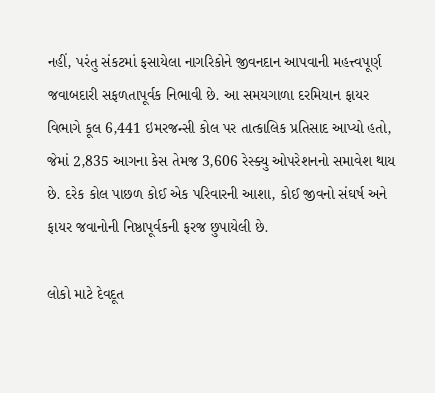નહીં, પરંતુ સંકટમાં ફસાયેલા નાગરિકોને જીવનદાન આપવાની મહત્ત્વપૂર્ણ જવાબદારી સફળતાપૂર્વક નિભાવી છે. આ સમયગાળા દરમિયાન ફાયર વિભાગે કૂલ 6,441 ઇમરજન્સી કોલ પર તાત્કાલિક પ્રતિસાદ આપ્યો હતો, જેમાં 2,835 આગના કેસ તેમજ 3,606 રેસ્ક્યુ ઓપરેશનનો સમાવેશ થાય છે. દરેક કોલ પાછળ કોઈ એક પરિવારની આશા, કોઈ જીવનો સંઘર્ષ અને ફાયર જવાનોની નિષ્ઠાપૂર્વકની ફરજ છુપાયેલી છે.

લોકો માટે દેવદૂત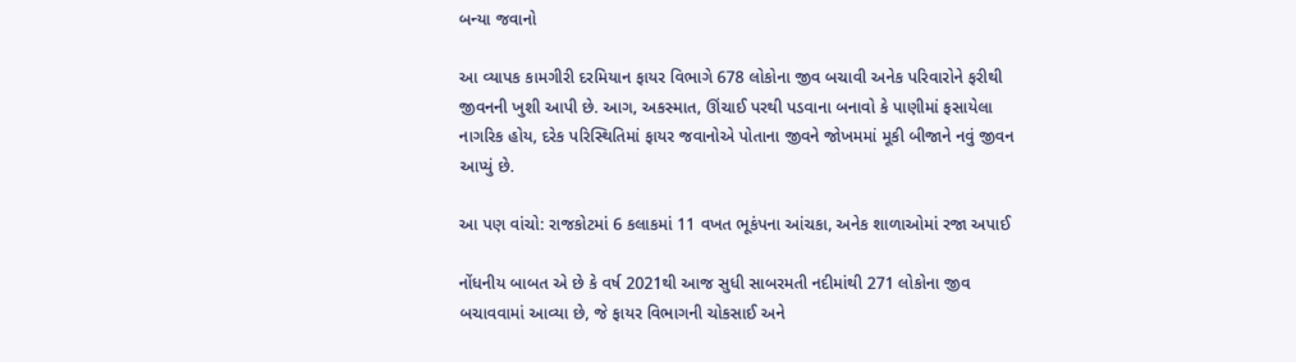બન્યા જવાનો

આ વ્યાપક કામગીરી દરમિયાન ફાયર વિભાગે 678 લોકોના જીવ બચાવી અનેક પરિવારોને ફરીથી જીવનની ખુશી આપી છે. આગ, અકસ્માત, ઊંચાઈ પરથી પડવાના બનાવો કે પાણીમાં ફસાયેલા નાગરિક હોય, દરેક પરિસ્થિતિમાં ફાયર જવાનોએ પોતાના જીવને જોખમમાં મૂકી બીજાને નવું જીવન આપ્યું છે.

આ પણ વાંચો: રાજકોટમાં 6 કલાકમાં 11 વખત ભૂકંપના આંચકા, અનેક શાળાઓમાં રજા અપાઈ

નોંધનીય બાબત એ છે કે વર્ષ 2021થી આજ સુધી સાબરમતી નદીમાંથી 271 લોકોના જીવ બચાવવામાં આવ્યા છે, જે ફાયર વિભાગની ચોકસાઈ અને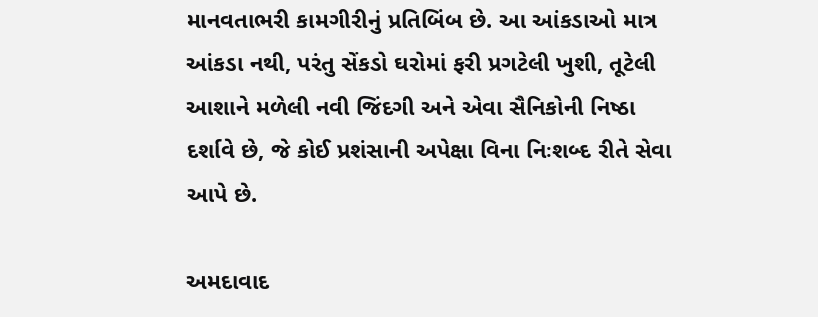માનવતાભરી કામગીરીનું પ્રતિબિંબ છે. આ આંકડાઓ માત્ર આંકડા નથી, પરંતુ સેંકડો ઘરોમાં ફરી પ્રગટેલી ખુશી, તૂટેલી આશાને મળેલી નવી જિંદગી અને એવા સૈનિકોની નિષ્ઠા દર્શાવે છે, જે કોઈ પ્રશંસાની અપેક્ષા વિના નિઃશબ્દ રીતે સેવા આપે છે.

અમદાવાદ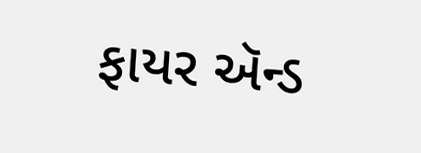ફાયર ઍન્ડ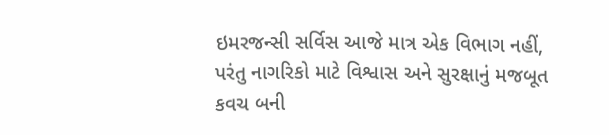ઇમરજન્સી સર્વિસ આજે માત્ર એક વિભાગ નહીં, પરંતુ નાગરિકો માટે વિશ્વાસ અને સુરક્ષાનું મજબૂત કવચ બની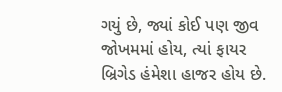ગયું છે, જ્યાં કોઈ પણ જીવ જોખમમાં હોય, ત્યાં ફાયર બ્રિગેડ હંમેશા હાજર હોય છે.